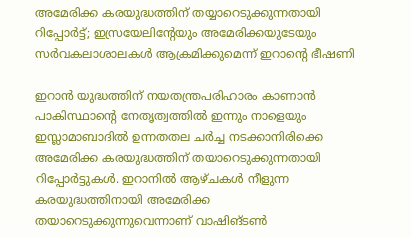അമേരിക്ക കരയുദ്ധത്തിന് തയ്യാറെടുക്കുന്നതായി റിപ്പോര്‍ട്ട്; ഇസ്രയേലിന്റേയും അമേരിക്കയുടേയും സര്‍വകലാശാലകള്‍ ആക്രമിക്കുമെന്ന് ഇറാന്റെ ഭീഷണി

ഇറാന്‍ യുദ്ധത്തിന് നയതന്ത്രപരിഹാരം കാണാന്‍ പാകിസ്ഥാന്റെ നേതൃത്വത്തില്‍ ഇന്നും നാളെയും ഇസ്ലാമാബാദില്‍ ഉന്നതതല ചര്‍ച്ച നടക്കാനിരിക്കെ അമേരിക്ക കരയുദ്ധത്തിന് തയാറെടുക്കുന്നതായി റിപ്പോര്‍ട്ടുകള്‍. ഇറാനില്‍ ആഴ്ചകള്‍ നീളുന്ന കരയുദ്ധത്തിനായി അമേരിക്ക തയാറെടുക്കുന്നുവെന്നാണ് വാഷിങ്ടണ്‍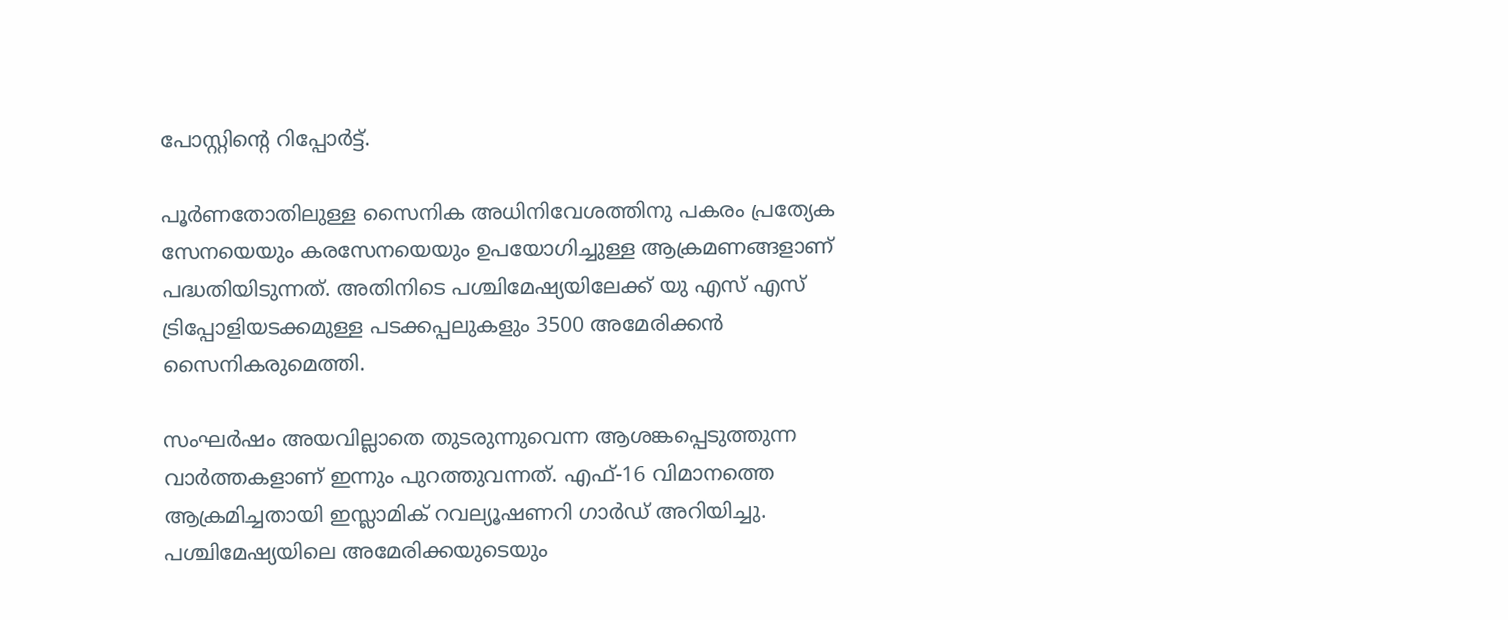പോസ്റ്റിന്റെ റിപ്പോര്‍ട്ട്.

പൂര്‍ണതോതിലുള്ള സൈനിക അധിനിവേശത്തിനു പകരം പ്രത്യേക സേനയെയും കരസേനയെയും ഉപയോഗിച്ചുള്ള ആക്രമണങ്ങളാണ് പദ്ധതിയിടുന്നത്. അതിനിടെ പശ്ചിമേഷ്യയിലേക്ക് യു എസ് എസ് ട്രിപ്പോളിയടക്കമുള്ള പടക്കപ്പലുകളും 3500 അമേരിക്കന്‍ സൈനികരുമെത്തി.

സംഘര്‍ഷം അയവില്ലാതെ തുടരുന്നുവെന്ന ആശങ്കപ്പെടുത്തുന്ന വാര്‍ത്തകളാണ് ഇന്നും പുറത്തുവന്നത്. എഫ്-16 വിമാനത്തെ ആക്രമിച്ചതായി ഇസ്ലാമിക് റവല്യൂഷണറി ഗാര്‍ഡ് അറിയിച്ചു. പശ്ചിമേഷ്യയിലെ അമേരിക്കയുടെയും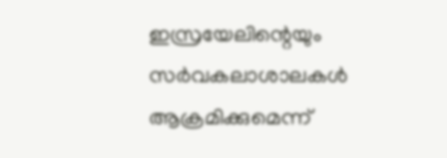ഇസ്രയേലിന്റെയും സര്‍വകലാശാലകള്‍ ആക്രമിക്കുമെന്ന്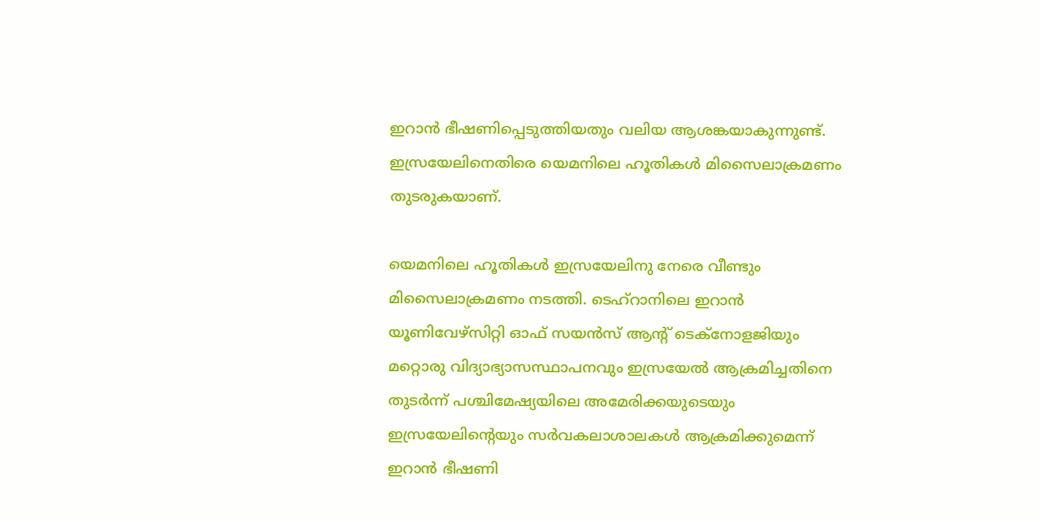ഇറാന്‍ ഭീഷണിപ്പെടുത്തിയതും വലിയ ആശങ്കയാകുന്നുണ്ട്. ഇസ്രയേലിനെതിരെ യെമനിലെ ഹൂതികള്‍ മിസൈലാക്രമണം തുടരുകയാണ്.

യെമനിലെ ഹൂതികള്‍ ഇസ്രയേലിനു നേരെ വീണ്ടും മിസൈലാക്രമണം നടത്തി. ടെഹ്റാനിലെ ഇറാന്‍ യൂണിവേഴ്സിറ്റി ഓഫ് സയന്‍സ് ആന്റ് ടെക്നോളജിയും മറ്റൊരു വിദ്യാഭ്യാസസ്ഥാപനവും ഇസ്രയേല്‍ ആക്രമിച്ചതിനെ തുടര്‍ന്ന് പശ്ചിമേഷ്യയിലെ അമേരിക്കയുടെയും ഇസ്രയേലിന്റെയും സര്‍വകലാശാലകള്‍ ആക്രമിക്കുമെന്ന് ഇറാന്‍ ഭീഷണി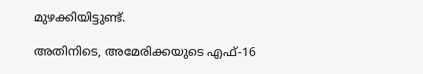മുഴക്കിയിട്ടുണ്ട്.

അതിനിടെ, അമേരിക്കയുടെ എഫ്-16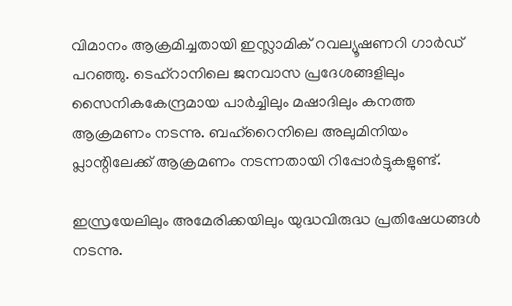വിമാനം ആക്രമിച്ചതായി ഇസ്ലാമിക് റവല്യൂഷണറി ഗാര്‍ഡ് പറഞ്ഞു. ടെഹ്റാനിലെ ജനവാസ പ്രദേശങ്ങളിലും സൈനികകേന്ദ്രമായ പാര്‍ച്ചിലും മഷാദിലും കനത്ത ആക്രമണം നടന്നു. ബഹ്റൈനിലെ അലുമിനിയം പ്ലാന്റിലേക്ക് ആക്രമണം നടന്നതായി റിപ്പോര്‍ട്ടുകളുണ്ട്.

ഇസ്രയേലിലും അമേരിക്കയിലും യുദ്ധവിരുദ്ധ പ്രതിഷേധങ്ങള്‍ നടന്നു.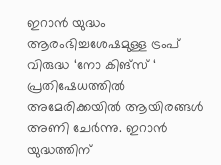ഇറാന്‍ യുദ്ധം ആരംഭിച്ചശേഷമുള്ള ട്രംപ് വിരുദ്ധ ‘നോ കിങ്സ് ‘ പ്രതിഷേധത്തില്‍ അമേരിക്കയില്‍ ആയിരങ്ങള്‍ അണി ചേര്‍ന്നു. ഇറാന്‍ യുദ്ധത്തിന്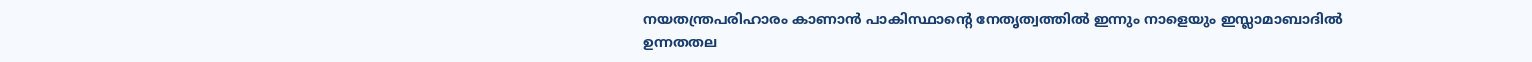നയതന്ത്രപരിഹാരം കാണാന്‍ പാകിസ്ഥാന്റെ നേതൃത്വത്തില്‍ ഇന്നും നാളെയും ഇസ്ലാമാബാദില്‍ ഉന്നതതല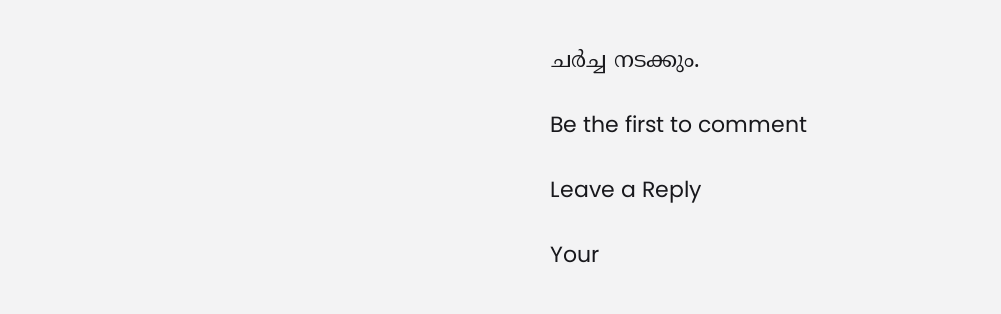ചര്‍ച്ച നടക്കും.

Be the first to comment

Leave a Reply

Your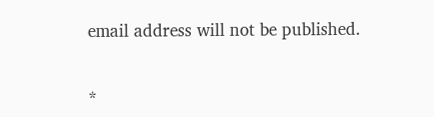email address will not be published.


*